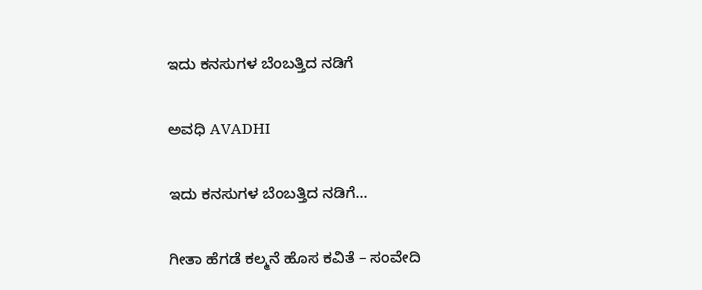ಇದು ಕನಸುಗಳ ಬೆಂಬತ್ತಿದ ನಡಿಗೆ‍

ಅವಧಿ AVADHI

ಇದು ಕನಸುಗಳ ಬೆಂಬತ್ತಿದ ನಡಿಗೆ...

ಗೀತಾ ಹೆಗಡೆ ಕಲ್ಮನೆ ಹೊಸ ಕವಿತೆ – ಸಂವೇದಿ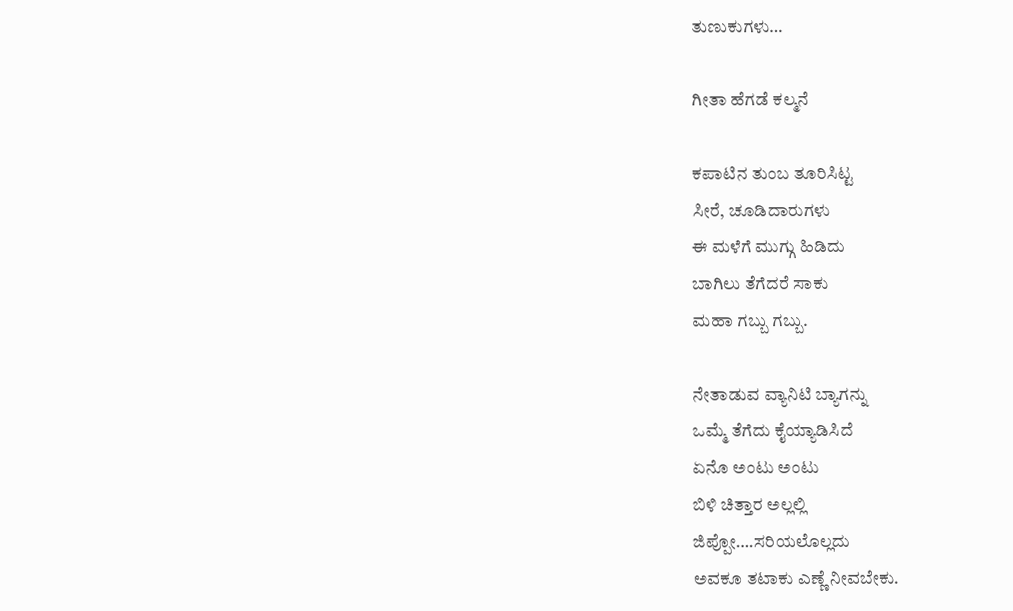ತುಣುಕುಗಳು…

ಗೀತಾ ಹೆಗಡೆ ಕಲ್ಮನೆ

ಕಪಾಟಿನ ತುಂಬ ತೂರಿಸಿಟ್ಟ
ಸೀರೆ, ಚೂಡಿದಾರುಗಳು
ಈ ಮಳೆಗೆ ಮುಗ್ಗು ಹಿಡಿದು
ಬಾಗಿಲು ತೆಗೆದರೆ ಸಾಕು
ಮಹಾ ಗಬ್ಬು ಗಬ್ಬು.

ನೇತಾಡುವ ವ್ಯಾನಿಟಿ ಬ್ಯಾಗನ್ನು
ಒಮ್ಮೆ ತೆಗೆದು ಕೈಯ್ಯಾಡಿಸಿದೆ
ಏನೊ ಅಂಟು ಅಂಟು
ಬಿಳಿ ಚಿತ್ತಾರ ಅಲ್ಲಲ್ಲಿ
ಜಿಪ್ಪೋ….ಸರಿಯಲೊಲ್ಲದು
ಅವಕೂ ತಟಾಕು ಎಣ್ಣೆ ನೀವಬೇಕು.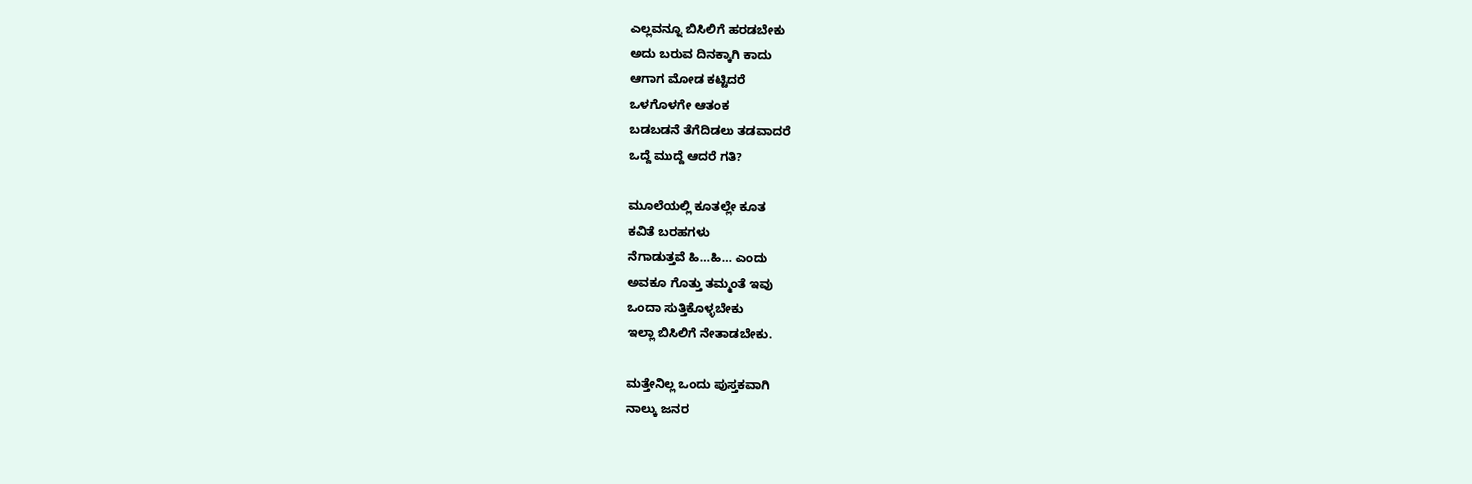ಎಲ್ಲವನ್ನೂ ಬಿಸಿಲಿಗೆ ಹರಡಬೇಕು
ಅದು ಬರುವ ದಿನಕ್ಕಾಗಿ ಕಾದು
ಆಗಾಗ ಮೋಡ ಕಟ್ಟಿದರೆ
ಒಳಗೊಳಗೇ ಆತಂಕ
ಬಡಬಡನೆ ತೆಗೆದಿಡಲು ತಡವಾದರೆ
ಒದ್ದೆ ಮುದ್ದೆ ಆದರೆ ಗತಿ?

ಮೂಲೆಯಲ್ಲಿ ಕೂತಲ್ಲೇ ಕೂತ
ಕವಿತೆ ಬರಹಗಳು
ನೆಗಾಡುತ್ತವೆ ಹಿ…ಹಿ… ಎಂದು
ಅವಕೂ ಗೊತ್ತು ತಮ್ಮಂತೆ ಇವು
ಒಂದಾ ಸುತ್ತಿಕೊಳ್ಳಬೇಕು
ಇಲ್ಲಾ ಬಿಸಿಲಿಗೆ ನೇತಾಡಬೇಕು.

ಮತ್ತೇನಿಲ್ಲ ಒಂದು ಪುಸ್ತಕವಾಗಿ
ನಾಲ್ಕು ಜನರ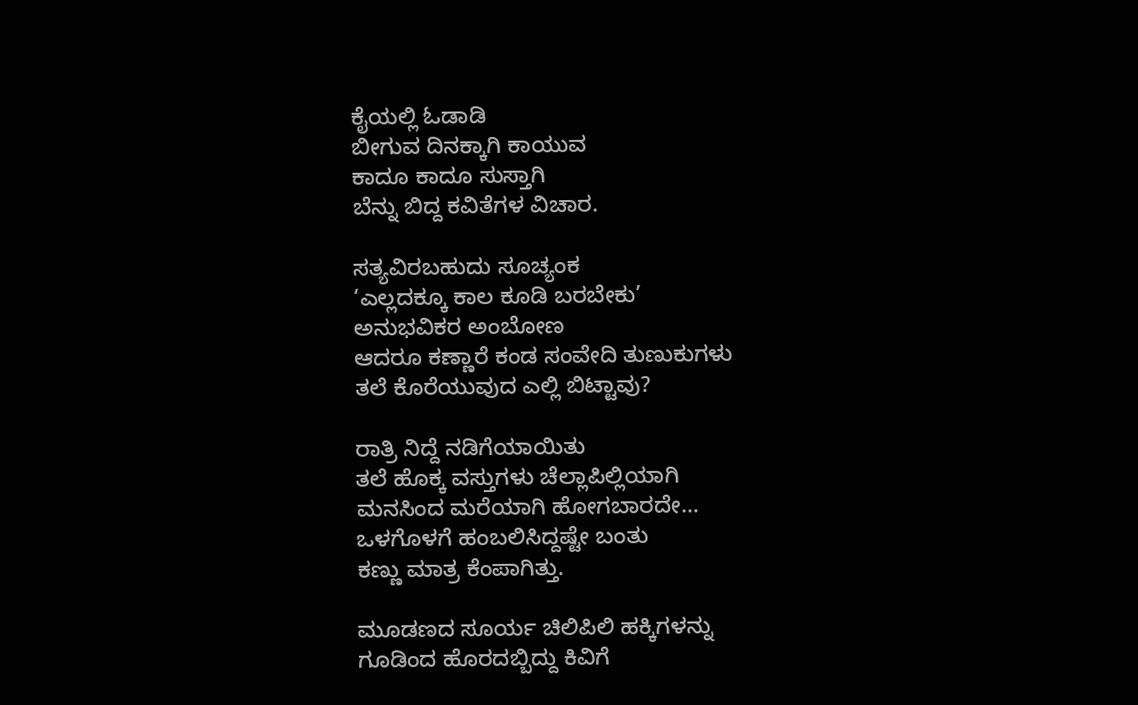ಕೈಯಲ್ಲಿ ಓಡಾಡಿ
ಬೀಗುವ ದಿನಕ್ಕಾಗಿ ಕಾಯುವ
ಕಾದೂ ಕಾದೂ ಸುಸ್ತಾಗಿ
ಬೆನ್ನು ಬಿದ್ದ ಕವಿತೆಗಳ ವಿಚಾರ.

ಸತ್ಯವಿರಬಹುದು ಸೂಚ್ಯಂಕ
‘ಎಲ್ಲದಕ್ಕೂ ಕಾಲ ಕೂಡಿ ಬರಬೇಕು’
ಅನುಭವಿಕರ ಅಂಬೋಣ
ಆದರೂ ಕಣ್ಣಾರೆ ಕಂಡ ಸಂವೇದಿ ತುಣುಕುಗಳು
ತಲೆ ಕೊರೆಯುವುದ ಎಲ್ಲಿ ಬಿಟ್ಟಾವು?

ರಾತ್ರಿ ನಿದ್ದೆ ನಡಿಗೆಯಾಯಿತು
ತಲೆ ಹೊಕ್ಕ ವಸ್ತುಗಳು ಚೆಲ್ಲಾಪಿಲ್ಲಿಯಾಗಿ
ಮನಸಿಂದ ಮರೆಯಾಗಿ ಹೋಗಬಾರದೇ…
ಒಳಗೊಳಗೆ ಹಂಬಲಿಸಿದ್ದಷ್ಟೇ ಬಂತು
ಕಣ್ಣು ಮಾತ್ರ ಕೆಂಪಾಗಿತ್ತು.

ಮೂಡಣದ ಸೂರ್ಯ ಚಿಲಿಪಿಲಿ ಹಕ್ಕಿಗಳನ್ನು
ಗೂಡಿಂದ ಹೊರದಬ್ಬಿದ್ದು ಕಿವಿಗೆ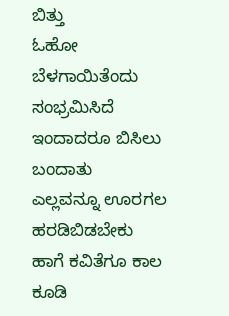ಬಿತ್ತು
ಓಹೋ ಬೆಳಗಾಯಿತೆಂದು ಸಂಭ್ರಮಿಸಿದೆ
ಇಂದಾದರೂ ಬಿಸಿಲು ಬಂದಾತು
ಎಲ್ಲವನ್ನೂ ಊರಗಲ ಹರಡಿಬಿಡಬೇಕು
ಹಾಗೆ ಕವಿತೆಗೂ ಕಾಲ ಕೂಡಿ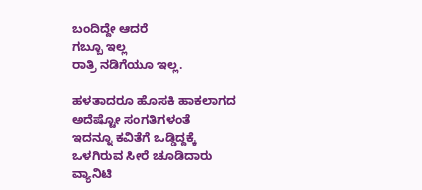ಬಂದಿದ್ದೇ ಆದರೆ
ಗಬ್ಬೂ ಇಲ್ಲ
ರಾತ್ರಿ ನಡಿಗೆಯೂ ಇಲ್ಲ.

ಹಳತಾದರೂ ಹೊಸಕಿ ಹಾಕಲಾಗದ
ಅದೆಷ್ಟೋ ಸಂಗತಿಗಳಂತೆ
ಇದನ್ನೂ ಕವಿತೆಗೆ ಒಡ್ಡಿದ್ದಕ್ಕೆ
ಒಳಗಿರುವ ಸೀರೆ ಚೂಡಿದಾರು
ವ್ಯಾನಿಟಿ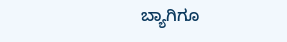ಬ್ಯಾಗಿಗೂ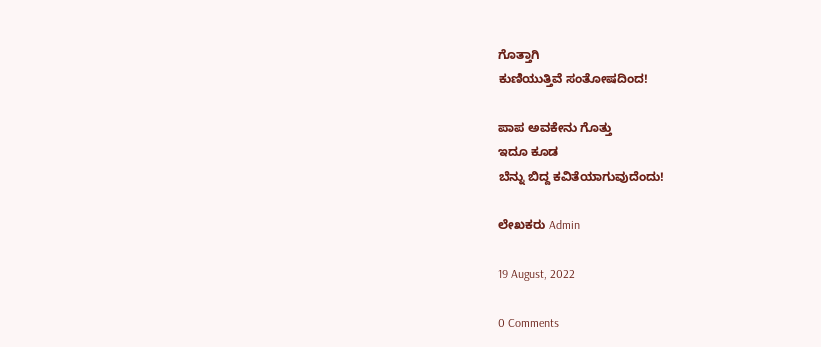ಗೊತ್ತಾಗಿ
ಕುಣಿಯುತ್ತಿವೆ ಸಂತೋಷದಿಂದ!

ಪಾಪ ಅವಕೇನು ಗೊತ್ತು
ಇದೂ ಕೂಡ
ಬೆನ್ನು ಬಿದ್ದ ಕವಿತೆಯಾಗುವುದೆಂದು!

ಲೇಖಕರು Admin

19 August, 2022

0 Comments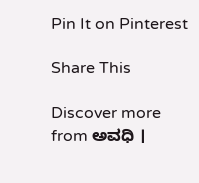Pin It on Pinterest

Share This

Discover more from ಅವಧಿ ।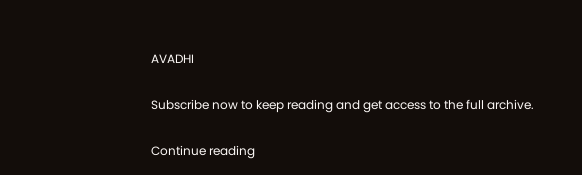AVADHI

Subscribe now to keep reading and get access to the full archive.

Continue reading